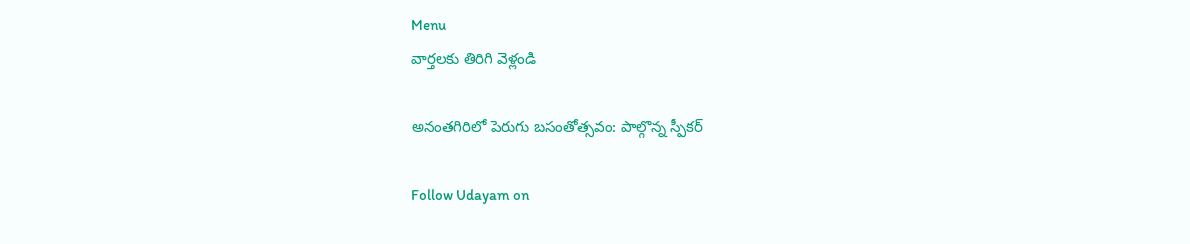Menu
వార్తలకు తిరిగి వెళ్లండి

అనంతగిరిలో పెరుగు బసంతోత్సవం: పాల్గొన్న స్పీకర్

Follow Udayam on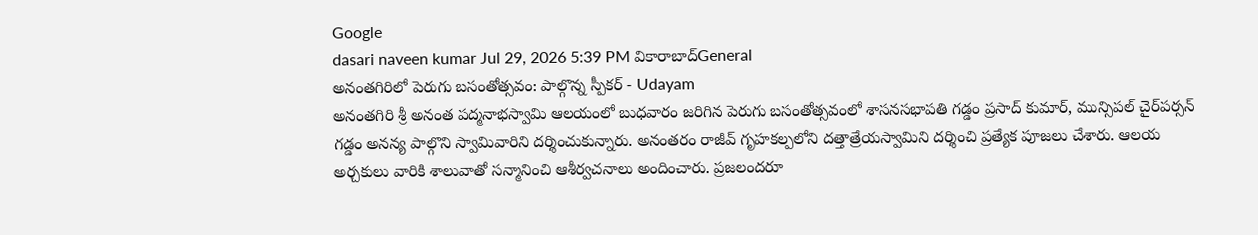Google
dasari naveen kumar Jul 29, 2026 5:39 PM వికారాబాద్General
అనంతగిరిలో పెరుగు బసంతోత్సవం: పాల్గొన్న స్పీకర్ - Udayam
అనంతగిరి శ్రీ అనంత పద్మనాభస్వామి ఆలయంలో బుధవారం జరిగిన పెరుగు బసంతోత్సవంలో శాసనసభాపతి గడ్డం ప్రసాద్ కుమార్, మున్సిపల్ చైర్‌పర్సన్ గడ్డం అనన్య పాల్గొని స్వామివారిని దర్శించుకున్నారు. అనంతరం రాజీవ్ గృహకల్పలోని దత్తాత్రేయస్వామిని దర్శించి ప్రత్యేక పూజలు చేశారు. ఆలయ అర్చకులు వారికి శాలువాతో సన్మానించి ఆశీర్వచనాలు అందించారు. ప్రజలందరూ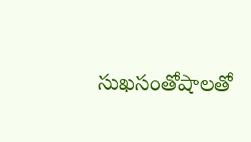సుఖసంతోషాలతో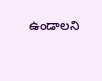ఉండాలని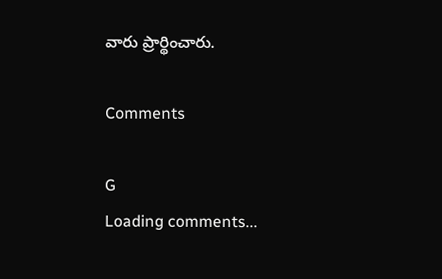వారు ప్రార్థించారు.

Comments

G
Loading comments...